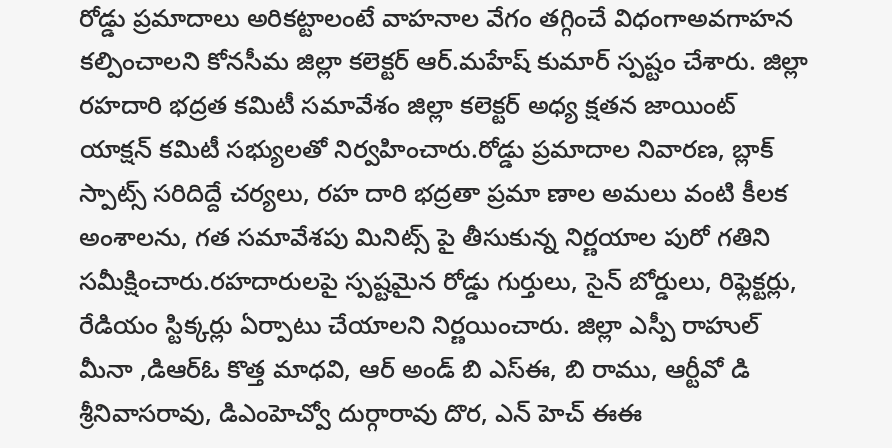రోడ్డు ప్రమాదాలు అరికట్టాలంటే వాహనాల వేగం తగ్గించే విధంగాఅవగాహన కల్పించాలని కోనసీమ జిల్లా కలెక్టర్ ఆర్.మహేష్ కుమార్ స్పష్టం చేశారు. జిల్లా రహదారి భద్రత కమిటీ సమావేశం జిల్లా కలెక్టర్ అధ్య క్షతన జాయింట్ యాక్షన్ కమిటీ సభ్యులతో నిర్వహించారు.రోడ్డు ప్రమాదాల నివారణ, బ్లాక్ స్పాట్స్ సరిదిద్దే చర్యలు, రహ దారి భద్రతా ప్రమా ణాల అమలు వంటి కీలక అంశాలను, గత సమావేశపు మినిట్స్ పై తీసుకున్న నిర్ణయాల పురో గతిని సమీక్షించారు.రహదారులపై స్పష్టమైన రోడ్డు గుర్తులు, సైన్ బోర్డులు, రిఫ్లెక్టర్లు, రేడియం స్టిక్కర్లు ఏర్పాటు చేయాలని నిర్ణయించారు. జిల్లా ఎస్పీ రాహుల్ మీనా ,డిఆర్ఓ కొత్త మాధవి, ఆర్ అండ్ బి ఎస్ఈ, బి రాము, ఆర్టీవో డి శ్రీనివాసరావు, డిఎంహెచ్వో దుర్గారావు దొర, ఎన్ హెచ్ ఈఈ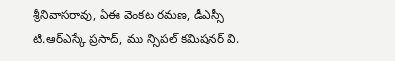శ్రీనివాసరావు, ఏఈ వెంకట రమణ, డీఎస్సీ టి.ఆర్ఎస్కే ప్రసాద్, ము న్సిపల్ కమిషనర్ వి.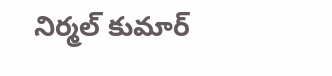నిర్మల్ కుమార్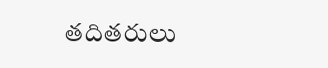తదితరులు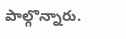పాల్గొన్నారు.